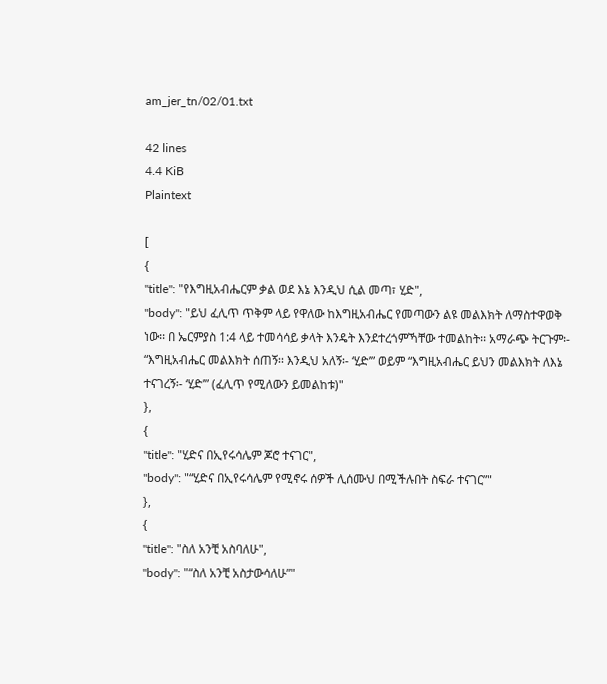am_jer_tn/02/01.txt

42 lines
4.4 KiB
Plaintext

[
{
"title": "የእግዚአብሔርም ቃል ወደ እኔ እንዲህ ሲል መጣ፣ ሂድ",
"body": "ይህ ፈሊጥ ጥቅም ላይ የዋለው ከእግዚአብሔር የመጣውን ልዩ መልእክት ለማስተዋወቅ ነው፡፡ በ ኤርምያስ 1:4 ላይ ተመሳሳይ ቃላት እንዴት እንደተረጎምኻቸው ተመልከት፡፡ አማራጭ ትርጉም፡- “እግዚአብሔር መልእክት ሰጠኝ፡፡ እንዲህ አለኝ፡- ‘ሂድ’” ወይም “እግዚአብሔር ይህን መልእክት ለእኔ ተናገረኝ፡- ‘ሂድ’” (ፈሊጥ የሚለውን ይመልከቱ)"
},
{
"title": "ሂድና በኢየሩሳሌም ጆሮ ተናገር",
"body": "“ሂድና በኢየሩሳሌም የሚኖሩ ሰዎች ሊሰሙህ በሚችሉበት ስፍራ ተናገር”"
},
{
"title": "ስለ አንቺ አስባለሁ",
"body": "“ስለ አንቺ አስታውሳለሁ”"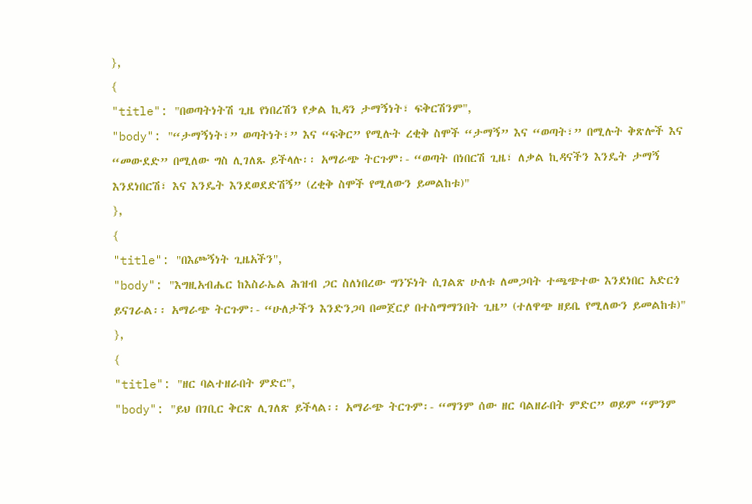},
{
"title": "በወጣትነትሽ ጊዜ የነበረሽን የቃል ኪዳን ታማኝነት፣ ፍቅርሽንም",
"body": "“ታማኝነት፣” ወጣትነት፣” እና “ፍቅር” የሚሉት ረቂቅ ስሞች “ታማኝ” እና “ወጣት፣” በሚሉት ቅጽሎች እና “መውደድ” በሚለው ግስ ሊገለጹ ይችላሉ፡፡ አማራጭ ትርጉም፡- “ወጣት በነበርሽ ጊዜ፣ ለቃል ኪዳናችን እንዴት ታማኝ እንደነበርሽ፣ እና እንዴት እንደወደድሽኝ” (ረቂቅ ስሞች የሚለውን ይመልከቱ)"
},
{
"title": "በእጮኝነት ጊዜአችን",
"body": "እግዚአብሔር ከእስራኤል ሕዝብ ጋር ስለነበረው ግንኙነት ሲገልጽ ሁለቱ ለመጋባት ተጫጭተው እንደነበር አድርጎ ይናገራል፡፡ አማራጭ ትርጉም፡- “ሁለታችን እንድንጋባ በመጀርያ በተስማማንበት ጊዜ” (ተለዋጭ ዘይቤ የሚለውን ይመልከቱ)"
},
{
"title": "ዘር ባልተዘራበት ምድር",
"body": "ይህ በገቢር ቅርጽ ሊገለጽ ይችላል፡፡ አማራጭ ትርጉም፡- “ማንም ሰው ዘር ባልዘራበት ምድር” ወይም “ምንም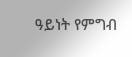ዓይነት የምግብ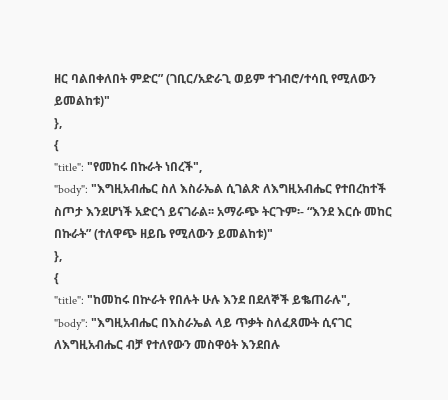ዘር ባልበቀለበት ምድር” (ገቢር/አድራጊ ወይም ተገብሮ/ተሳቢ የሚለውን ይመልከቱ)"
},
{
"title": "የመከሩ በኩራት ነበረች",
"body": "እግዚአብሔር ስለ እስራኤል ሲገልጽ ለእግዚአብሔር የተበረከተች ስጦታ እንደሆነች አድርጎ ይናገራል፡፡ አማራጭ ትርጉም፡- “እንደ እርሱ መከር በኩራት” (ተለዋጭ ዘይቤ የሚለውን ይመልከቱ)"
},
{
"title": "ከመከሩ በኵራት የበሉት ሁሉ እንደ በደለኞች ይቈጠራሉ",
"body": "እግዚአብሔር በእስራኤል ላይ ጥቃት ስለፈጸሙት ሲናገር ለእግዚአብሔር ብቻ የተለየውን መስዋዕት እንደበሉ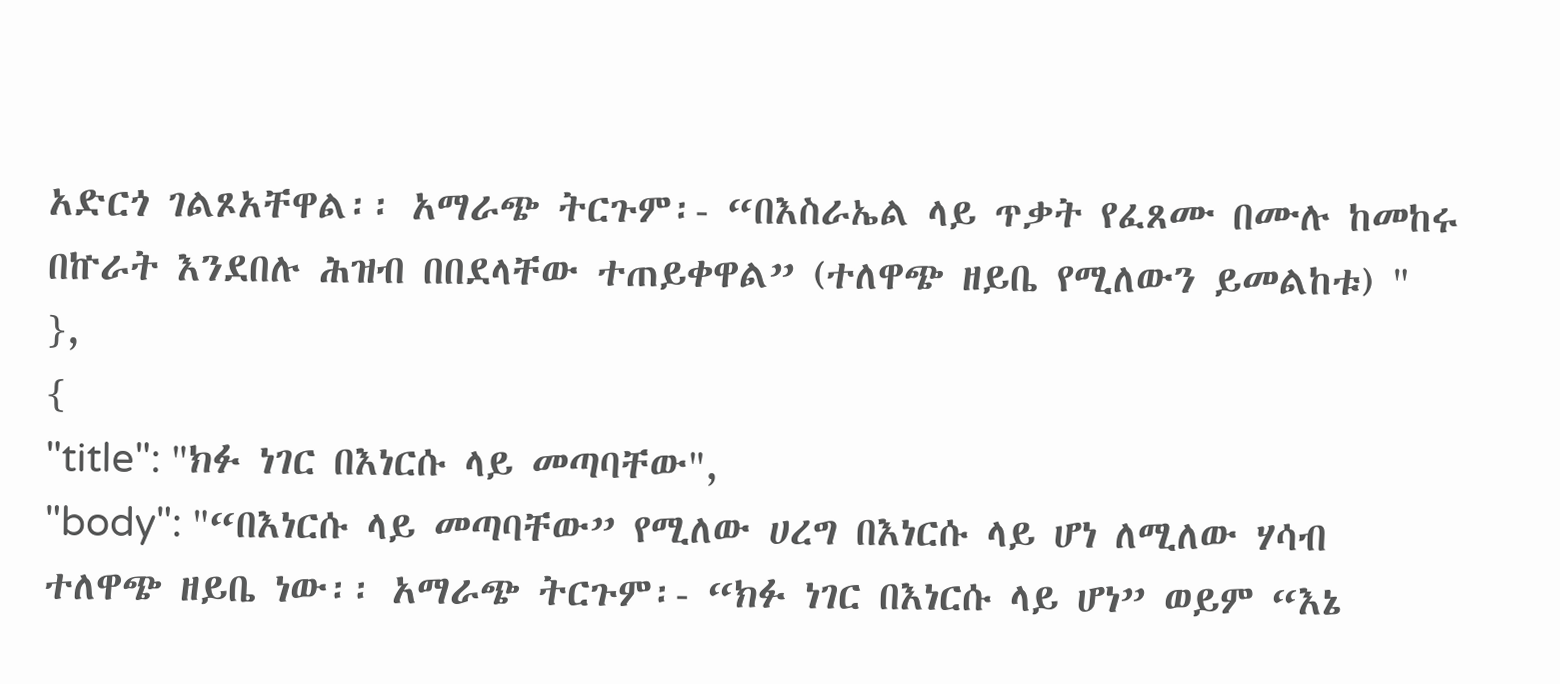አድርጎ ገልጾአቸዋል፡፡ አማራጭ ትርጉም፡- “በእስራኤል ላይ ጥቃት የፈጸሙ በሙሉ ከመከሩ በኵራት እንደበሉ ሕዝብ በበደላቸው ተጠይቀዋል” (ተለዋጭ ዘይቤ የሚለውን ይመልከቱ) "
},
{
"title": "ክፉ ነገር በእነርሱ ላይ መጣባቸው",
"body": "“በእነርሱ ላይ መጣባቸው” የሚለው ሀረግ በእነርሱ ላይ ሆነ ለሚለው ሃሳብ ተለዋጭ ዘይቤ ነው፡፡ አማራጭ ትርጉም፡- “ክፉ ነገር በእነርሱ ላይ ሆነ” ወይም “እኔ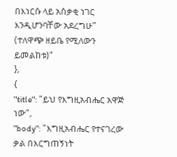በእነርሱ ላይ አሰቃቂ ነገር እንዲሆንባቸው አደረግሁ” (ተለዋጭ ዘይቤ የሚለውን ይመልከቱ)"
},
{
"title": "ይህ የእግዚአብሔር አዋጅ ነው",
"body": "እግዚአብሔር የተናገረው ቃል በእርግጠኝነት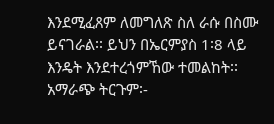እንደሚፈጸም ለመግለጽ ስለ ራሱ በስሙ ይናገራል፡፡ ይህን በኤርምያስ 1፡8 ላይ እንዴት እንደተረጎምኸው ተመልከት፡፡ አማራጭ ትርጉም፡-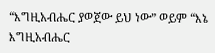“እግዚአብሔር ያወጀው ይህ ነው” ወይም “እኔ እግዚአብሔር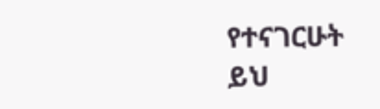የተናገርሁት ይህ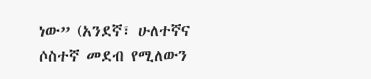ነው” (አንደኛ፣ ሁለተኛና ሶስተኛ መደብ የሚለውን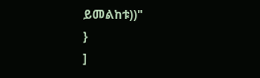ይመልከቱ))"
}
]